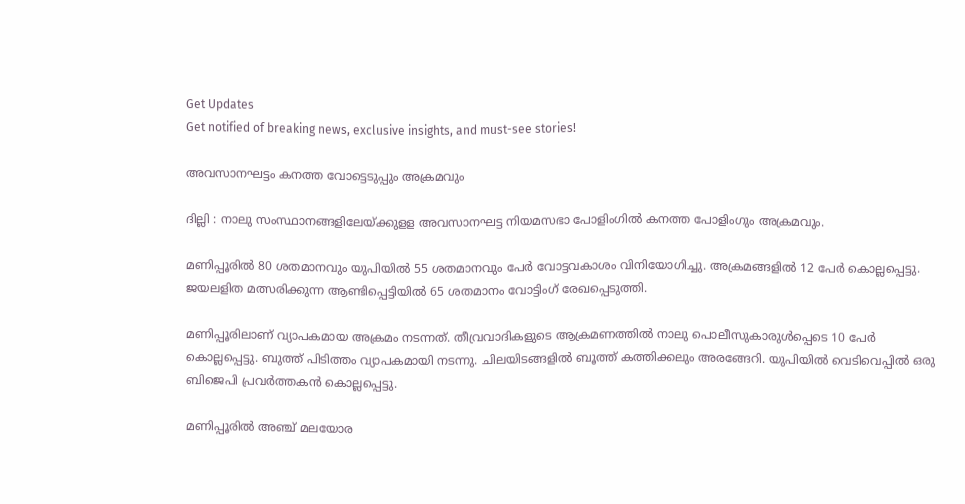Get Updates
Get notified of breaking news, exclusive insights, and must-see stories!

അവസാനഘട്ടം കനത്ത വോട്ടെടുപ്പും അക്രമവും

ദില്ലി : നാലു സംസ്ഥാനങ്ങളിലേയ്ക്കുളള അവസാനഘട്ട നിയമസഭാ പോളിംഗില്‍ കനത്ത പോളിംഗും അക്രമവും.

മണിപ്പൂരില്‍ 80 ശതമാനവും യുപിയില്‍ 55 ശതമാനവും പേര്‍ വോട്ടവകാശം വിനിയോഗിച്ചു. അക്രമങ്ങളില്‍ 12 പേര്‍ കൊല്ലപ്പെട്ടു. ജയലളിത മത്സരിക്കുന്ന ആണ്ടിപ്പെട്ടിയില്‍ 65 ശതമാനം വോട്ടിംഗ് രേഖപ്പെടുത്തി.

മണിപ്പൂരിലാണ് വ്യാപകമായ അക്രമം നടന്നത്. തീവ്രവാദികളുടെ ആക്രമണത്തില്‍ നാലു പൊലീസുകാരുള്‍പ്പെടെ 10 പേര്‍ കൊല്ലപ്പെട്ടു. ബുത്ത് പിടിത്തം വ്യാപകമായി നടന്നു. ചിലയിടങ്ങളില്‍ ബൂത്ത് കത്തിക്കലും അരങ്ങേറി. യുപിയില്‍ വെടിവെപ്പില്‍ ഒരു ബിജെപി പ്രവര്‍ത്തകന്‍ കൊല്ലപ്പെട്ടു.

മണിപ്പൂരില്‍ അഞ്ച് മലയോര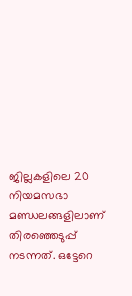ജില്ലകളിലെ 20 നിയമസഭാ മണ്ഡലങ്ങളിലാണ് തിരഞ്ഞെടുപ്പ് നടന്നത്. ഒട്ടേറെ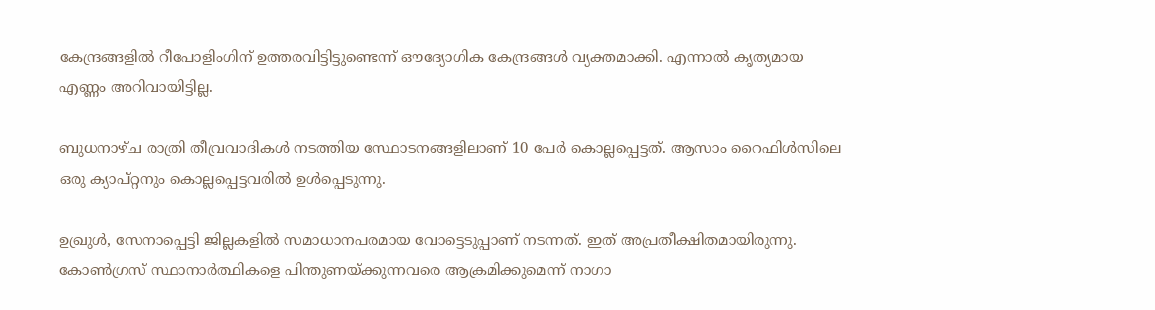കേന്ദ്രങ്ങളില്‍ റീപോളിംഗിന് ഉത്തരവിട്ടിട്ടുണ്ടെന്ന് ഔദ്യോഗിക കേന്ദ്രങ്ങള്‍ വ്യക്തമാക്കി. എന്നാല്‍ കൃത്യമായ എണ്ണം അറിവായിട്ടില്ല.

ബുധനാഴ്ച രാത്രി തീവ്രവാദികള്‍ നടത്തിയ സ്ഥോടനങ്ങളിലാണ് 10 പേര്‍ കൊല്ലപ്പെട്ടത്. ആസാം റൈഫിള്‍സിലെ ഒരു ക്യാപ്റ്റനും കൊല്ലപ്പെട്ടവരില്‍ ഉള്‍പ്പെടുന്നു.

ഉഖ്രുള്‍, സേനാപ്പെട്ടി ജില്ലകളില്‍ സമാധാനപരമായ വോട്ടെടുപ്പാണ് നടന്നത്. ഇത് അപ്രതീക്ഷിതമായിരുന്നു. കോണ്‍ഗ്രസ് സ്ഥാനാര്‍ത്ഥികളെ പിന്തുണയ്ക്കുന്നവരെ ആക്രമിക്കുമെന്ന് നാഗാ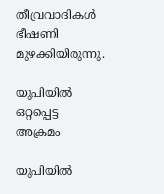തീവ്രവാദികള്‍ ഭീഷണി മുഴക്കിയിരുന്നു.

യുപിയില്‍ ഒറ്റപ്പെട്ട അക്രമം

യുപിയില്‍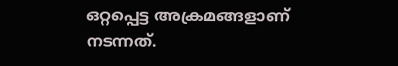ഒറ്റപ്പെട്ട അക്രമങ്ങളാണ് നടന്നത്.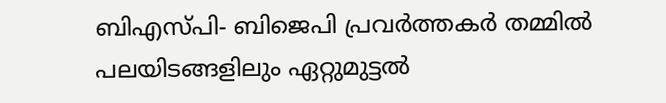ബിഎസ്പി- ബിജെപി പ്രവര്‍ത്തകര്‍ തമ്മില്‍ പലയിടങ്ങളിലും ഏറ്റുമുട്ടല്‍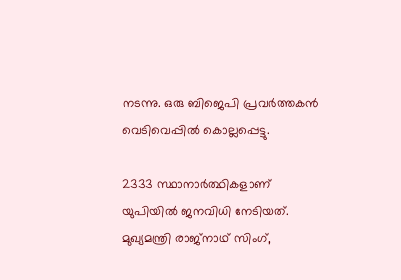നടന്നു. ഒരു ബിജെപി പ്രവര്‍ത്തകന്‍ വെടിവെപ്പില്‍ കൊല്ലപ്പെട്ടു.

2333 സ്ഥാനാര്‍ത്ഥികളാണ് യുപിയില്‍ ജനവിധി നേടിയത്. മുഖ്യമന്ത്രി രാജ്നാഥ് സിംഗ്,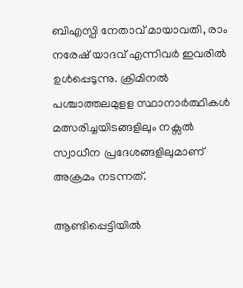ബിഎസ്പി നേതാവ് മായാവതി, രാം നരേഷ് യാദവ് എന്നിവര്‍ ഇവരില്‍ ഉള്‍പ്പെടുന്നു. ക്രിമിനല്‍ പശ്ചാത്തലമുളള സ്ഥാനാര്‍ത്ഥികള്‍ മത്സരിച്ചയിടങ്ങളിലും നക്സല്‍ സ്വാധീന പ്രദേശങ്ങളിലുമാണ് അക്രമം നടന്നത്.

ആണ്ടിപ്പെട്ടിയില്‍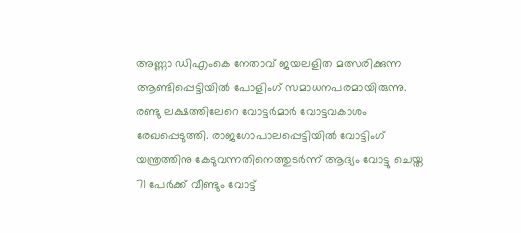അണ്ണാ ഡിഎംകെ നേതാവ് ജയലളിത മത്സരിക്കുന്ന ആണ്ടിപ്പെട്ടിയില്‍ പോളിംഗ് സമാധനപരമായിരുന്നു. രണ്ടു ലക്ഷത്തിലേറെ വോട്ടര്‍മാര്‍ വോട്ടവകാശം രേഖപ്പെടുത്തി. രാജഗോപാലപ്പെട്ടിയില്‍ വോട്ടിംഗ് യന്ത്രത്തിനു കേടുവന്നതിനെത്തുടര്‍ന്ന് ആദ്യം വോട്ടു ചെയ്ത 71 പേര്‍ക്ക് വീണ്ടും വോട്ട്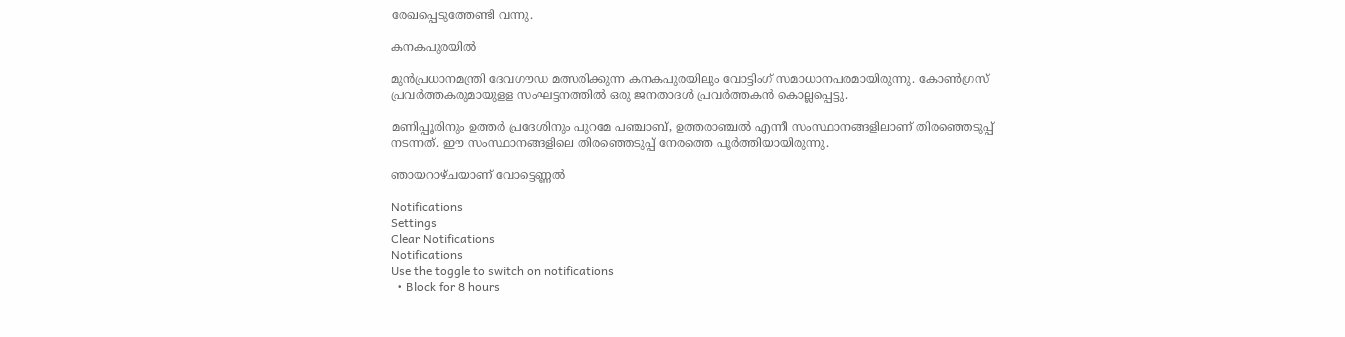രേഖപ്പെടുത്തേണ്ടി വന്നു.

കനകപുരയില്‍

മുന്‍പ്രധാനമന്ത്രി ദേവഗൗഡ മത്സരിക്കുന്ന കനകപുരയിലും വോട്ടിംഗ് സമാധാനപരമായിരുന്നു. കോണ്‍ഗ്രസ് പ്രവര്‍ത്തകരുമായുളള സംഘട്ടനത്തില്‍ ഒരു ജനതാദള്‍ പ്രവര്‍ത്തകന്‍ കൊല്ലപ്പെട്ടു.

മണിപ്പൂരിനും ഉത്തര്‍ പ്രദേശിനും പുറമേ പഞ്ചാബ്, ഉത്തരാഞ്ചല്‍ എന്നീ സംസ്ഥാനങ്ങളിലാണ് തിരഞ്ഞെടുപ്പ് നടന്നത്. ഈ സംസ്ഥാനങ്ങളിലെ തിരഞ്ഞെടുപ്പ് നേരത്തെ പൂര്‍ത്തിയായിരുന്നു.

ഞായറാഴ്ചയാണ് വോട്ടെണ്ണല്‍

Notifications
Settings
Clear Notifications
Notifications
Use the toggle to switch on notifications
  • Block for 8 hours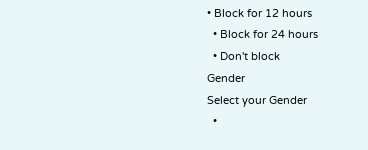• Block for 12 hours
  • Block for 24 hours
  • Don't block
Gender
Select your Gender
  •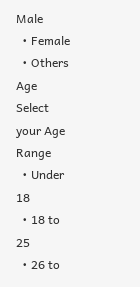Male
  • Female
  • Others
Age
Select your Age Range
  • Under 18
  • 18 to 25
  • 26 to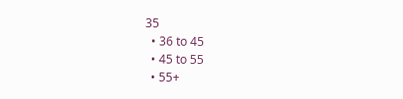35
  • 36 to 45
  • 45 to 55
  • 55+